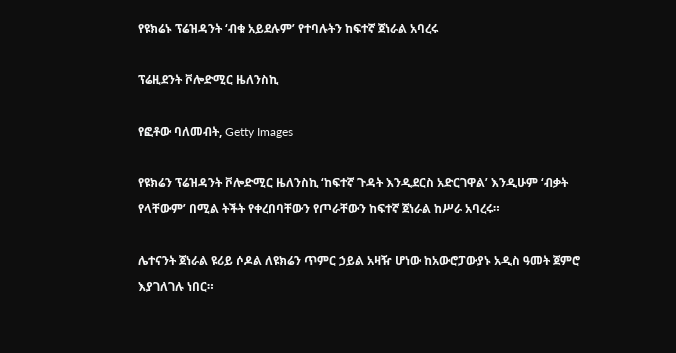የዩክሬኑ ፕሬዝዳንት ‘ብቁ አይደሉም’ የተባሉትን ከፍተኛ ጀነራል አባረሩ

ፕሬዚደንት ቮሎድሚር ዜለንስኪ

የፎቶው ባለመብት, Getty Images

የዩክሬን ፕሬዝዳንት ቮሎድሚር ዜለንስኪ ‘ከፍተኛ ጉዳት እንዲደርስ አድርገዋል’ እንዲሁም ‘ብቃት የላቸውም’ በሚል ትችት የቀረበባቸውን የጦራቸውን ከፍተኛ ጀነራል ከሥራ አባረሩ።

ሌተናንት ጀነራል ዩሪይ ሶዶል ለዩክሬን ጥምር ኃይል አዛዥ ሆነው ከአውሮፓውያኑ አዲስ ዓመት ጀምሮ እያገለገሉ ነበር።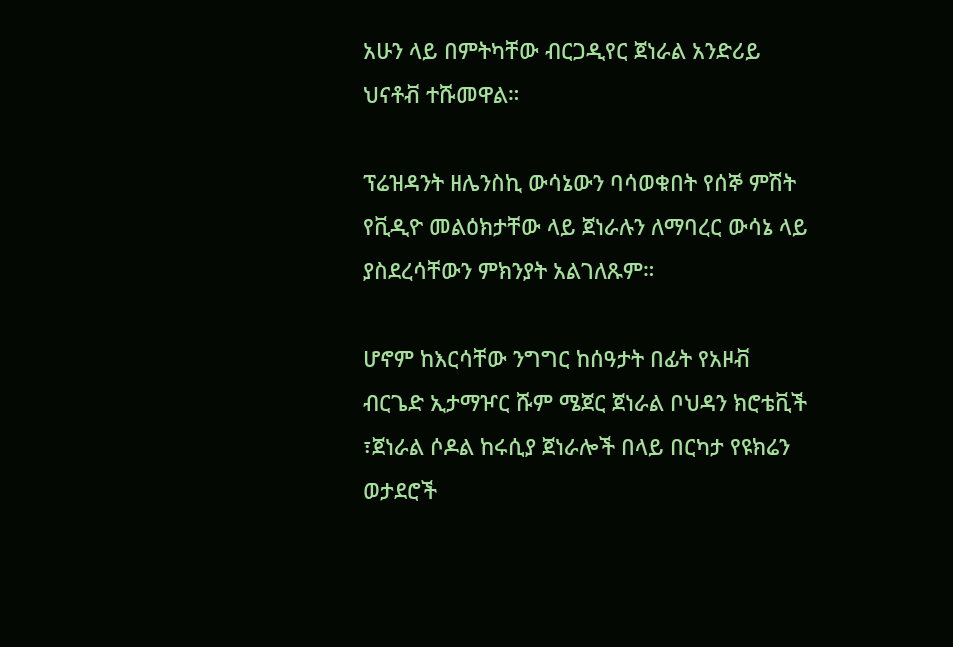አሁን ላይ በምትካቸው ብርጋዲየር ጀነራል አንድሪይ ህናቶቭ ተሹመዋል።

ፕሬዝዳንት ዘሌንስኪ ውሳኔውን ባሳወቁበት የሰኞ ምሽት የቪዲዮ መልዕክታቸው ላይ ጀነራሉን ለማባረር ውሳኔ ላይ ያስደረሳቸውን ምክንያት አልገለጹም።

ሆኖም ከእርሳቸው ንግግር ከሰዓታት በፊት የአዞቭ ብርጌድ ኢታማዦር ሹም ሜጀር ጀነራል ቦህዳን ክሮቴቪች ፣ጀነራል ሶዶል ከሩሲያ ጀነራሎች በላይ በርካታ የዩክሬን ወታደሮች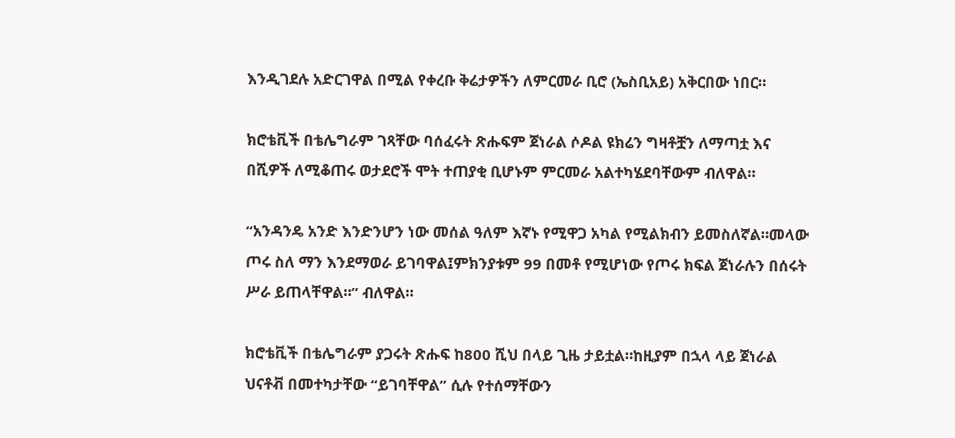እንዲገደሉ አድርገዋል በሚል የቀረቡ ቅሬታዎችን ለምርመራ ቢሮ (ኤስቢአይ) አቅርበው ነበር።

ክሮቴቪች በቴሌግራም ገጻቸው ባሰፈሩት ጽሑፍም ጀነራል ሶዶል ዩክሬን ግዛቶቿን ለማጣቷ እና በሺዎች ለሚቆጠሩ ወታደሮች ሞት ተጠያቂ ቢሆኑም ምርመራ አልተካሄደባቸውም ብለዋል።

“አንዳንዴ አንድ እንድንሆን ነው መሰል ዓለም እኛኑ የሚዋጋ አካል የሚልክብን ይመስለኛል።መላው ጦሩ ስለ ማን እንደማወራ ይገባዋል፤ምክንያቱም 99 በመቶ የሚሆነው የጦሩ ክፍል ጀነራሉን በሰሩት ሥራ ይጠላቸዋል።” ብለዋል።

ክሮቴቪች በቴሌግራም ያጋሩት ጽሑፍ ከ800 ሺህ በላይ ጊዜ ታይቷል።ከዚያም በኋላ ላይ ጀነራል ህናቶቭ በመተካታቸው “ይገባቸዋል” ሲሉ የተሰማቸውን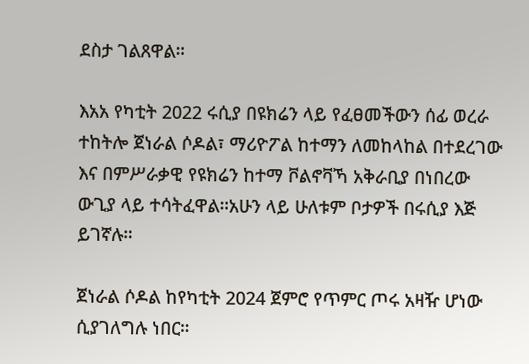ደስታ ገልጸዋል።

እአአ የካቲት 2022 ሩሲያ በዩክሬን ላይ የፈፀመችውን ሰፊ ወረራ ተከትሎ ጀነራል ሶዶል፣ ማሪዮፖል ከተማን ለመከላከል በተደረገው እና በምሥራቃዊ የዩክሬን ከተማ ቮልኖቫኻ አቅራቢያ በነበረው ውጊያ ላይ ተሳትፈዋል።አሁን ላይ ሁለቱም ቦታዎች በሩሲያ እጅ ይገኛሉ።

ጀነራል ሶዶል ከየካቲት 2024 ጀምሮ የጥምር ጦሩ አዛዥ ሆነው ሲያገለግሉ ነበር።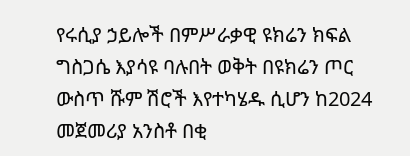የሩሲያ ኃይሎች በምሥራቃዊ ዩክሬን ክፍል ግስጋሴ እያሳዩ ባሉበት ወቅት በዩክሬን ጦር ውስጥ ሹም ሽሮች እየተካሄዱ ሲሆን ከ2024 መጀመሪያ አንስቶ በቂ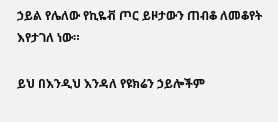ኃይል የሌለው የኪዬቭ ጦር ይዞታውን ጠብቆ ለመቆየት እየታገለ ነው።

ይህ በእንዲህ እንዳለ የዩክሬን ኃይሎችም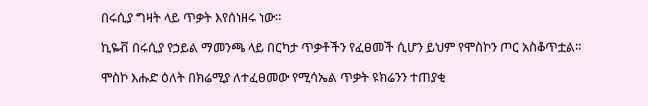በሩሲያ ግዛት ላይ ጥቃት እየሰነዘሩ ነው።

ኪዬቭ በሩሲያ የኃይል ማመንጫ ላይ በርካታ ጥቃቶችን የፈፀመች ሲሆን ይህም የሞስኮን ጦር አስቆጥቷል።

ሞስኮ እሑድ ዕለት በክሬሚያ ለተፈፀመው የሚሳኤል ጥቃት ዩክሬንን ተጠያቂ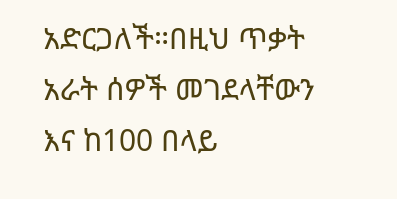አድርጋለች።በዚህ ጥቃት አራት ሰዎች መገደላቸውን እና ከ100 በላይ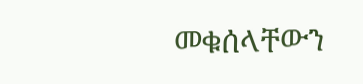መቁሰላቸውን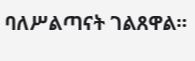ባለሥልጣናት ገልጸዋል።